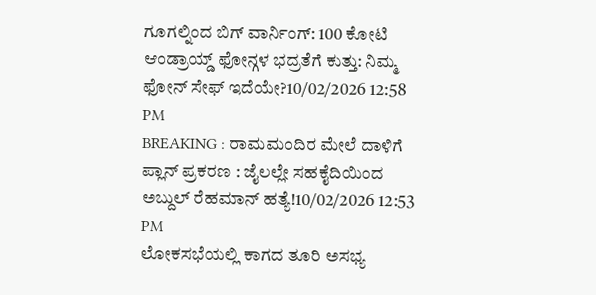ಗೂಗಲ್ನಿಂದ ಬಿಗ್ ವಾರ್ನಿಂಗ್: 100 ಕೋಟಿ ಆಂಡ್ರಾಯ್ಡ್ ಫೋನ್ಗಳ ಭದ್ರತೆಗೆ ಕುತ್ತು: ನಿಮ್ಮ ಫೋನ್ ಸೇಫ್ ಇದೆಯೇ?10/02/2026 12:58 PM
BREAKING : ರಾಮಮಂದಿರ ಮೇಲೆ ದಾಳಿಗೆ ಪ್ಲಾನ್ ಪ್ರಕರಣ : ಜೈಲಲ್ಲೇ ಸಹಕೈದಿಯಿಂದ ಅಬ್ದುಲ್ ರೆಹಮಾನ್ ಹತ್ಯೆ!10/02/2026 12:53 PM
ಲೋಕಸಭೆಯಲ್ಲಿ ಕಾಗದ ತೂರಿ ಅಸಭ್ಯ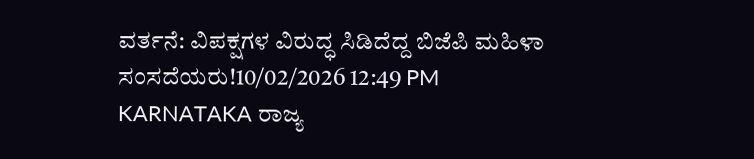ವರ್ತನೆ: ವಿಪಕ್ಷಗಳ ವಿರುದ್ಧ ಸಿಡಿದೆದ್ದ ಬಿಜೆಪಿ ಮಹಿಳಾ ಸಂಸದೆಯರು!10/02/2026 12:49 PM
KARNATAKA ರಾಜ್ಯ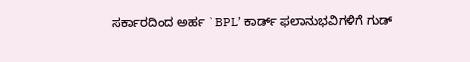ಸರ್ಕಾರದಿಂದ ಅರ್ಹ `BPL’ ಕಾರ್ಡ್ ಫಲಾನುಭವಿಗಳಿಗೆ ಗುಡ್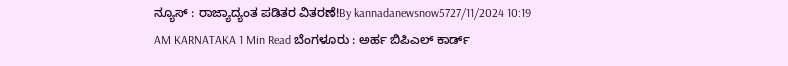ನ್ಯೂಸ್ : ರಾಜ್ಯಾದ್ಯಂತ ಪಡಿತರ ವಿತರಣೆ!By kannadanewsnow5727/11/2024 10:19 AM KARNATAKA 1 Min Read ಬೆಂಗಳೂರು : ಅರ್ಹ ಬಿಪಿಎಲ್ ಕಾರ್ಡ್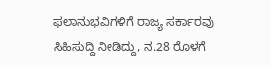ಫಲಾನುಭವಿಗಳಿಗೆ ರಾಜ್ಯ ಸರ್ಕಾರವು ಸಿಹಿಸುದ್ದಿ ನೀಡಿದ್ದು, ನ.28 ರೊಳಗೆ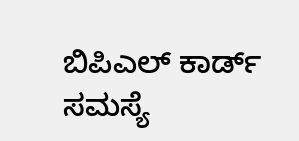ಬಿಪಿಎಲ್ ಕಾರ್ಡ್ ಸಮಸ್ಯೆ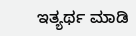ಇತ್ಯರ್ಥ ಮಾಡಿ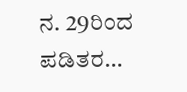ನ. 29ರಿಂದ ಪಡಿತರ…